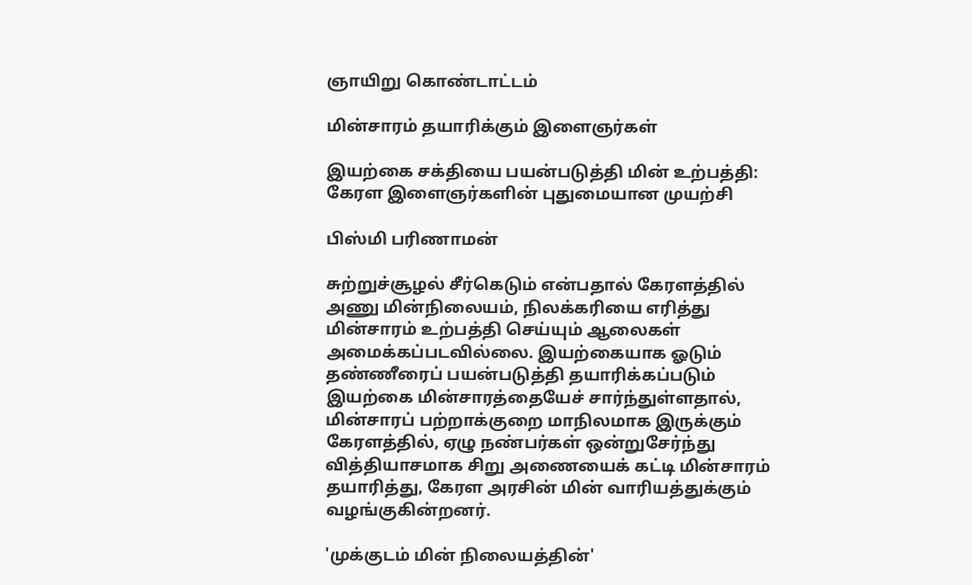ஞாயிறு கொண்டாட்டம்

மின்சாரம் தயாரிக்கும் இளைஞர்கள்

இயற்கை சக்தியை பயன்படுத்தி மின் உற்பத்தி: கேரள இளைஞர்களின் புதுமையான முயற்சி

பிஸ்மி பரிணாமன்

சுற்றுச்சூழல் சீர்கெடும் என்பதால் கேரளத்தில் அணு மின்நிலையம், நிலக்கரியை எரித்து மின்சாரம் உற்பத்தி செய்யும் ஆலைகள் அமைக்கப்படவில்லை. இயற்கையாக ஓடும் தண்ணீரைப் பயன்படுத்தி தயாரிக்கப்படும் இயற்கை மின்சாரத்தையேச் சார்ந்துள்ளதால், மின்சாரப் பற்றாக்குறை மாநிலமாக இருக்கும் கேரளத்தில், ஏழு நண்பர்கள் ஒன்றுசேர்ந்து வித்தியாசமாக சிறு அணையைக் கட்டி மின்சாரம் தயாரித்து, கேரள அரசின் மின் வாரியத்துக்கும் வழங்குகின்றனர்.

'முக்குடம் மின் நிலையத்தின்'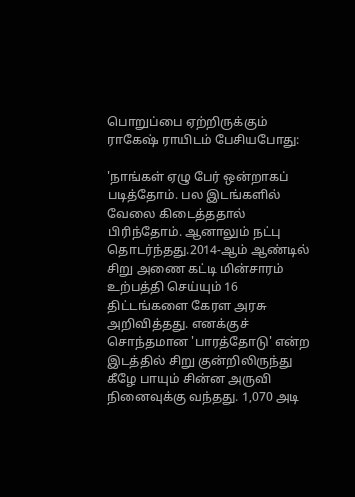பொறுப்பை ஏற்றிருக்கும் ராகேஷ் ராயிடம் பேசியபோது:

'நாங்கள் ஏழு பேர் ஒன்றாகப் படித்தோம். பல இடங்களில் வேலை கிடைத்ததால் பிரிந்தோம். ஆனாலும் நட்பு தொடர்ந்தது.2014-ஆம் ஆண்டில் சிறு அணை கட்டி மின்சாரம் உற்பத்தி செய்யும் 16 திட்டங்களை கேரள அரசு அறிவித்தது. எனக்குச் சொந்தமான 'பாரத்தோடு' என்ற இடத்தில் சிறு குன்றிலிருந்து கீழே பாயும் சின்ன அருவி நினைவுக்கு வந்தது. 1,070 அடி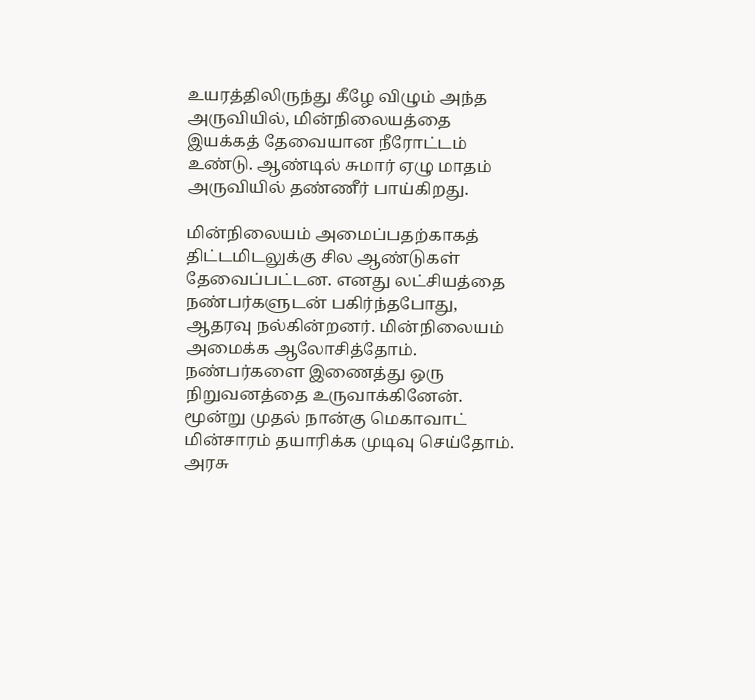உயரத்திலிருந்து கீழே விழும் அந்த அருவியில், மின்நிலையத்தை இயக்கத் தேவையான நீரோட்டம் உண்டு. ஆண்டில் சுமார் ஏழு மாதம் அருவியில் தண்ணீர் பாய்கிறது.

மின்நிலையம் அமைப்பதற்காகத் திட்டமிடலுக்கு சில ஆண்டுகள் தேவைப்பட்டன. எனது லட்சியத்தை நண்பர்களுடன் பகிர்ந்தபோது, ஆதரவு நல்கின்றனர். மின்நிலையம் அமைக்க ஆலோசித்தோம். நண்பர்களை இணைத்து ஒரு நிறுவனத்தை உருவாக்கினேன். மூன்று முதல் நான்கு மெகாவாட் மின்சாரம் தயாரிக்க முடிவு செய்தோம். அரசு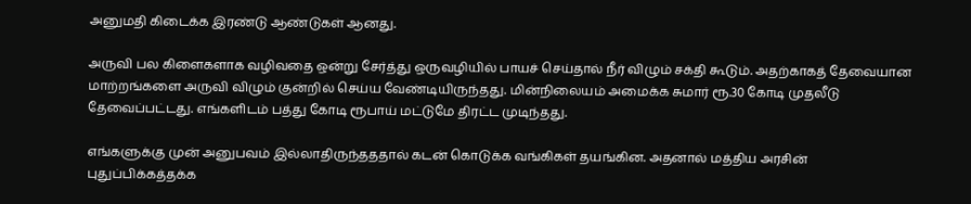அனுமதி கிடைக்க இரண்டு ஆண்டுகள் ஆனது.

அருவி பல கிளைகளாக வழிவதை ஒன்று சேர்த்து ஒருவழியில் பாயச் செய்தால் நீர் விழும் சக்தி கூடும். அதற்காகத் தேவையான மாற்றங்களை அருவி விழும் குன்றில் செய்ய வேண்டியிருந்தது. மின்நிலையம் அமைக்க சுமார் ரூ.30 கோடி முதலீடு தேவைப்பட்டது. எங்களிடம் பத்து கோடி ரூபாய் மட்டுமே திரட்ட முடிந்தது.

எங்களுக்கு முன் அனுபவம் இல்லாதிருந்தததால் கடன் கொடுக்க வங்கிகள் தயங்கின. அதனால் மத்திய அரசின் புதுப்பிக்கத்தக்க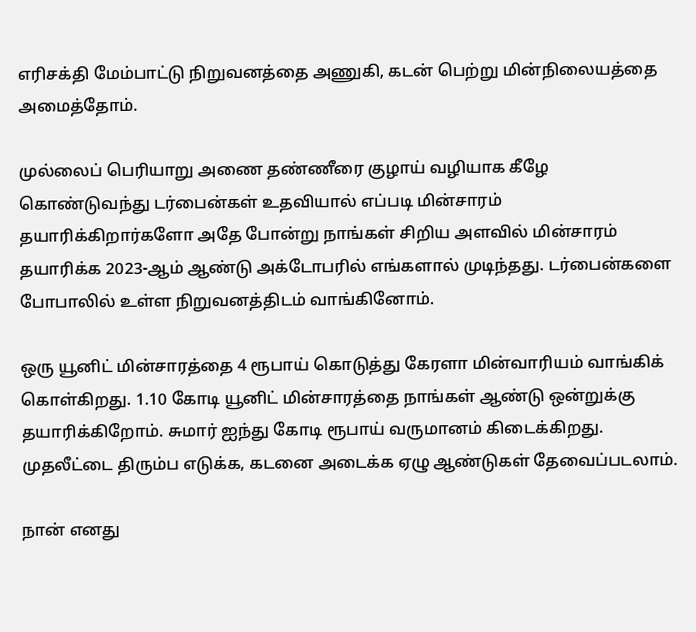எரிசக்தி மேம்பாட்டு நிறுவனத்தை அணுகி, கடன் பெற்று மின்நிலையத்தை அமைத்தோம்.

முல்லைப் பெரியாறு அணை தண்ணீரை குழாய் வழியாக கீழே கொண்டுவந்து டர்பைன்கள் உதவியால் எப்படி மின்சாரம் தயாரிக்கிறார்களோ அதே போன்று நாங்கள் சிறிய அளவில் மின்சாரம் தயாரிக்க 2023-ஆம் ஆண்டு அக்டோபரில் எங்களால் முடிந்தது. டர்பைன்களை போபாலில் உள்ள நிறுவனத்திடம் வாங்கினோம்.

ஒரு யூனிட் மின்சாரத்தை 4 ரூபாய் கொடுத்து கேரளா மின்வாரியம் வாங்கிக் கொள்கிறது. 1.10 கோடி யூனிட் மின்சாரத்தை நாங்கள் ஆண்டு ஒன்றுக்கு தயாரிக்கிறோம். சுமார் ஐந்து கோடி ரூபாய் வருமானம் கிடைக்கிறது. முதலீட்டை திரும்ப எடுக்க, கடனை அடைக்க ஏழு ஆண்டுகள் தேவைப்படலாம்.

நான் எனது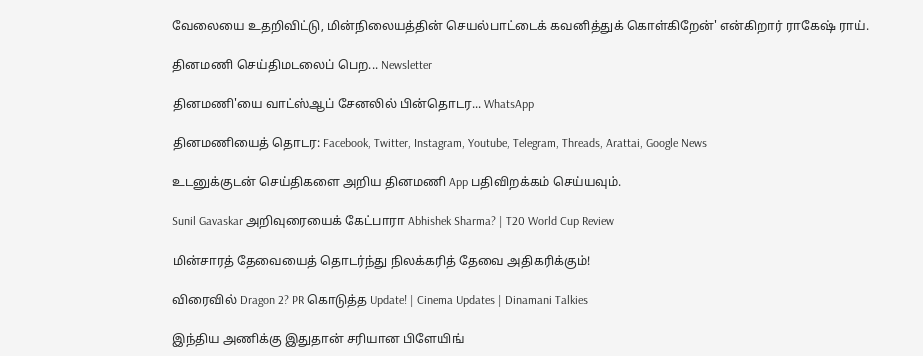வேலையை உதறிவிட்டு, மின்நிலையத்தின் செயல்பாட்டைக் கவனித்துக் கொள்கிறேன்' என்கிறார் ராகேஷ் ராய்.

தினமணி செய்திமடலைப் பெற... Newsletter

தினமணி'யை வாட்ஸ்ஆப் சேனலில் பின்தொடர... WhatsApp

தினமணியைத் தொடர: Facebook, Twitter, Instagram, Youtube, Telegram, Threads, Arattai, Google News

உடனுக்குடன் செய்திகளை அறிய தினமணி App பதிவிறக்கம் செய்யவும்.

Sunil Gavaskar அறிவுரையைக் கேட்பாரா Abhishek Sharma? | T20 World Cup Review

மின்சாரத் தேவையைத் தொடர்ந்து நிலக்கரித் தேவை அதிகரிக்கும்!

விரைவில் Dragon 2? PR கொடுத்த Update! | Cinema Updates | Dinamani Talkies

இந்திய அணிக்கு இதுதான் சரியான பிளேயிங்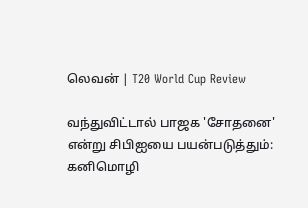லெவன் | T20 World Cup Review

வந்துவிட்டால் பாஜக 'சோதனை' என்று சிபிஐயை பயன்படுத்தும்: கனிமொழி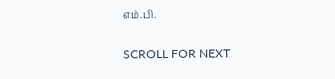எம்.பி.

SCROLL FOR NEXT